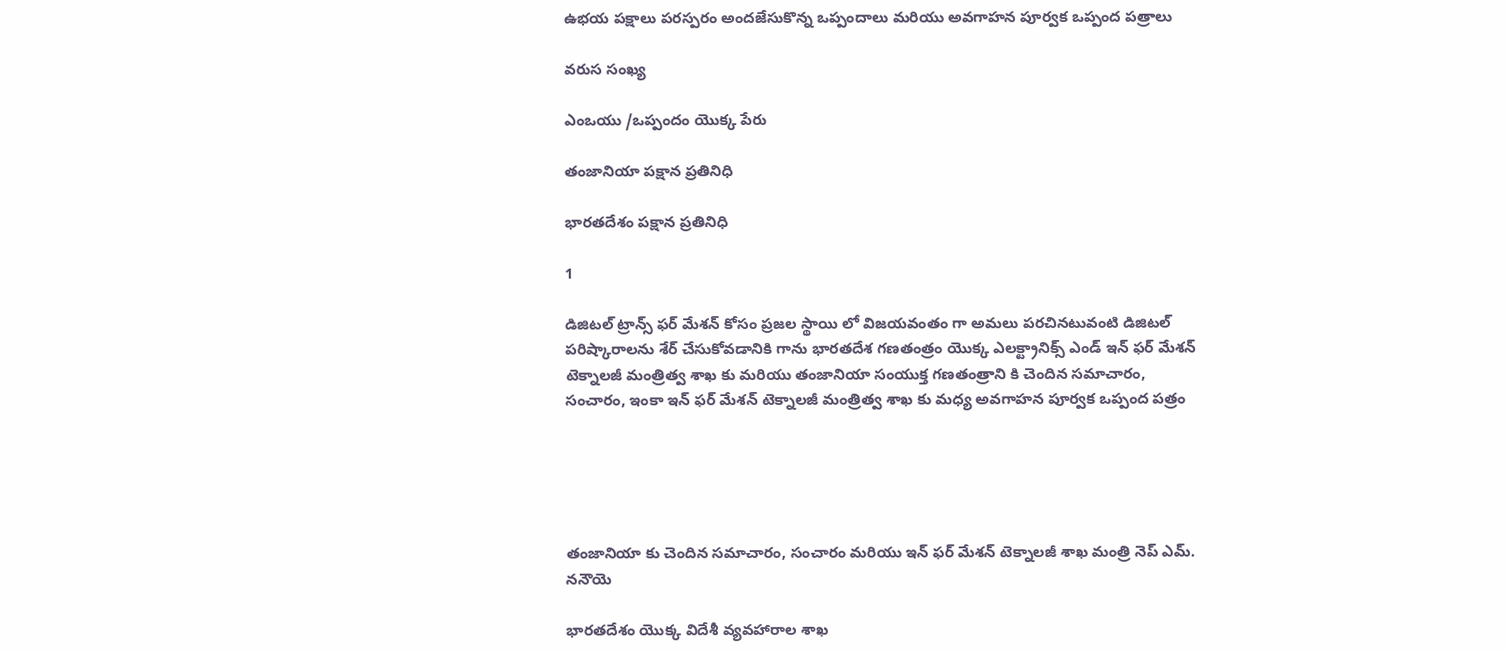ఉభయ పక్షాలు పరస్పరం అందజేసుకొన్న ఒప్పందాలు మరియు అవగాహన పూర్వక ఒప్పంద పత్రాలు

వరుస సంఖ్య

ఎంఒయు /ఒప్పందం యొక్క పేరు

తంజానియా పక్షాన ప్రతినిధి

భారతదేశం పక్షాన ప్రతినిధి

1

డిజిటల్ ట్రాన్స్ ఫర్ మేశన్ కోసం ప్రజల స్థాయి లో విజయవంతం గా అమలు పరచినటువంటి డిజిటల్ పరిష్కారాలను శేర్ చేసుకోవడానికి గాను భారతదేశ గణతంత్రం యొక్క ఎలక్ట్రానిక్స్ ఎండ్ ఇన్ ఫర్ మేశన్ టెక్నాలజీ మంత్రిత్వ శాఖ కు మరియు తంజానియా సంయుక్త గణతంత్రాని కి చెందిన సమాచారం, సంచారం, ఇంకా ఇన్ ఫర్ మేశన్ టెక్నాలజీ మంత్రిత్వ శాఖ కు మధ్య అవగాహన పూర్వక ఒప్పంద పత్రం





తంజానియా కు చెందిన సమాచారం, సంచారం మరియు ఇన్ ఫర్ మేశన్ టెక్నాలజీ శాఖ మంత్రి నెప్ ఎమ్. ననౌయె

భారతదేశం యొక్క విదేశీ వ్యవహారాల శాఖ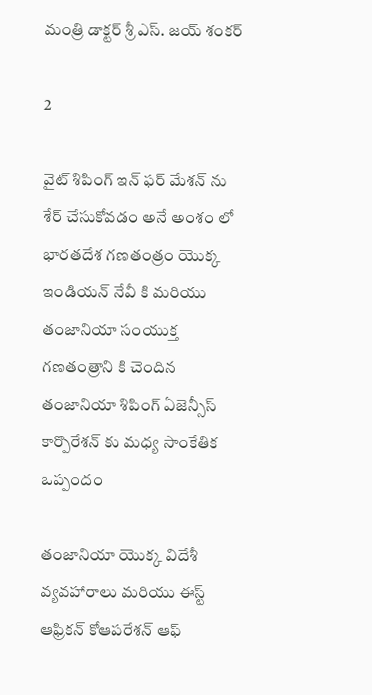మంత్రి డాక్టర్ శ్రీ ఎస్. జయ్ శంకర్

2

వైట్ శిపింగ్ ఇన్ ఫర్ మేశన్ ను శేర్ చేసుకోవడం అనే అంశం లో భారతదేశ గణతంత్రం యొక్క ఇండియన్ నేవీ కి మరియు తంజానియా సంయుక్త గణతంత్రాని కి చెందిన తంజానియా శిపింగ్ ఏజెన్సీస్ కార్పొరేశన్ కు మధ్య సాంకేతిక ఒప్పందం

తంజానియా యొక్క విదేశీ వ్యవహారాలు మరియు ఈస్ట్ ఆఫ్రికన్ కోఆపరేశన్ ఆఫ్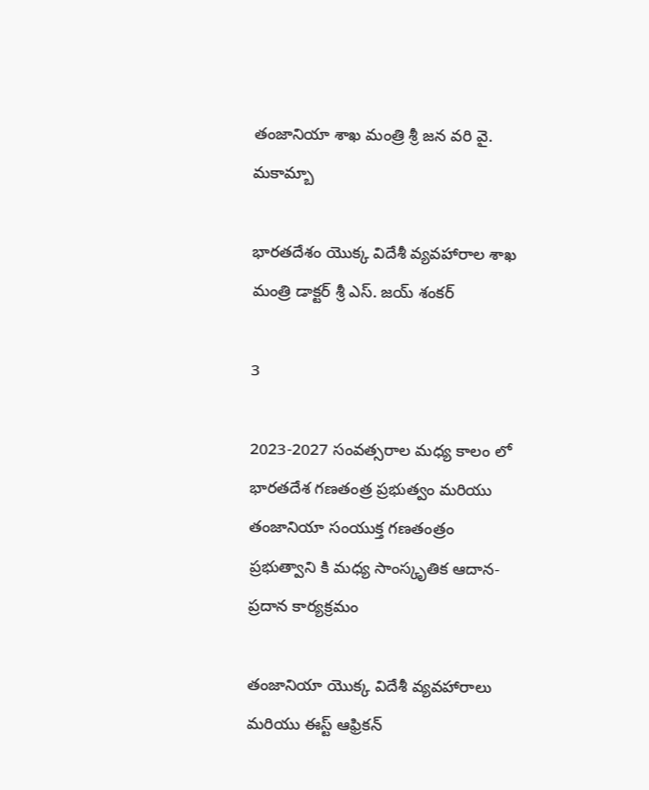తంజానియా శాఖ మంత్రి శ్రీ జన వరి వై. మకామ్బా

భారతదేశం యొక్క విదేశీ వ్యవహారాల శాఖ మంత్రి డాక్టర్ శ్రీ ఎస్. జయ్ శంకర్

3

2023-2027 సంవత్సరాల మధ్య కాలం లో భారతదేశ గణతంత్ర ప్రభుత్వం మరియు తంజానియా సంయుక్త గణతంత్రం ప్రభుత్వాని కి మధ్య సాంస్కృతిక ఆదాన- ప్రదాన కార్యక్రమం

తంజానియా యొక్క విదేశీ వ్యవహారాలు మరియు ఈస్ట్ ఆఫ్రికన్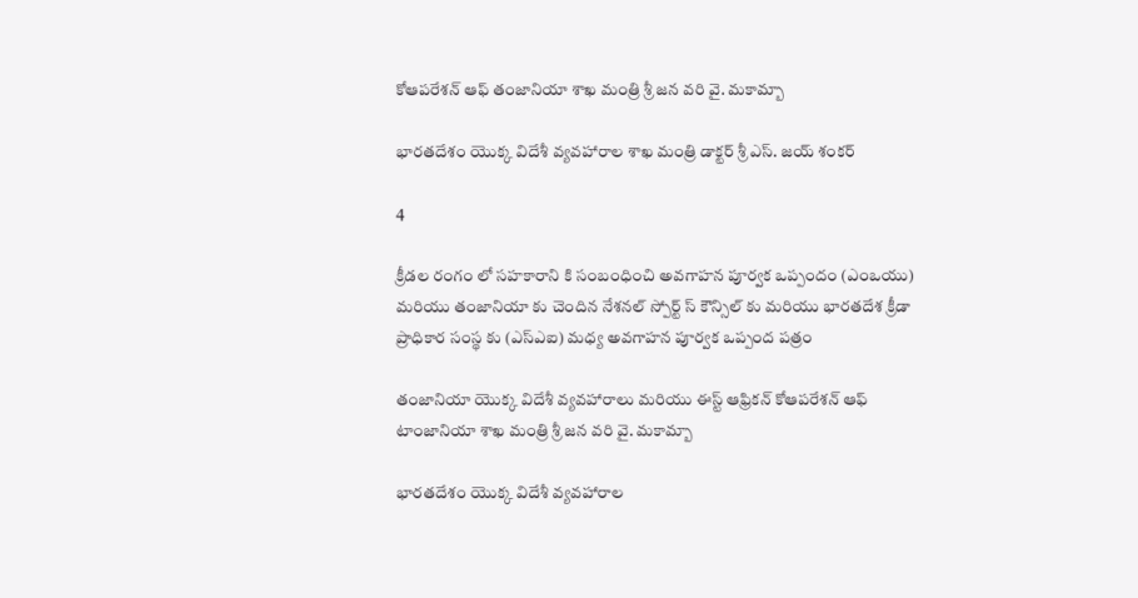కోఆపరేశన్ ఆఫ్ తంజానియా శాఖ మంత్రి శ్రీ జన వరి వై. మకామ్బా

భారతదేశం యొక్క విదేశీ వ్యవహారాల శాఖ మంత్రి డాక్టర్ శ్రీ ఎస్. జయ్ శంకర్

4

క్రీడల రంగం లో సహకారాని కి సంబంధించి అవగాహన పూర్వక ఒప్పందం (ఎంఒయు) మరియు తంజానియా కు చెందిన నేశనల్ స్పోర్ట్ స్ కౌన్సిల్ కు మరియు భారతదేశ క్రీడా ప్రాధికార సంస్థ కు (ఎస్ఎఐ) మధ్య అవగాహన పూర్వక ఒప్పంద పత్రం

తంజానియా యొక్క విదేశీ వ్యవహారాలు మరియు ఈస్ట్ ఆఫ్రికన్ కోఆపరేశన్ ఆఫ్ టాంజానియా శాఖ మంత్రి శ్రీ జన వరి వై. మకామ్బా

భారతదేశం యొక్క విదేశీ వ్యవహారాల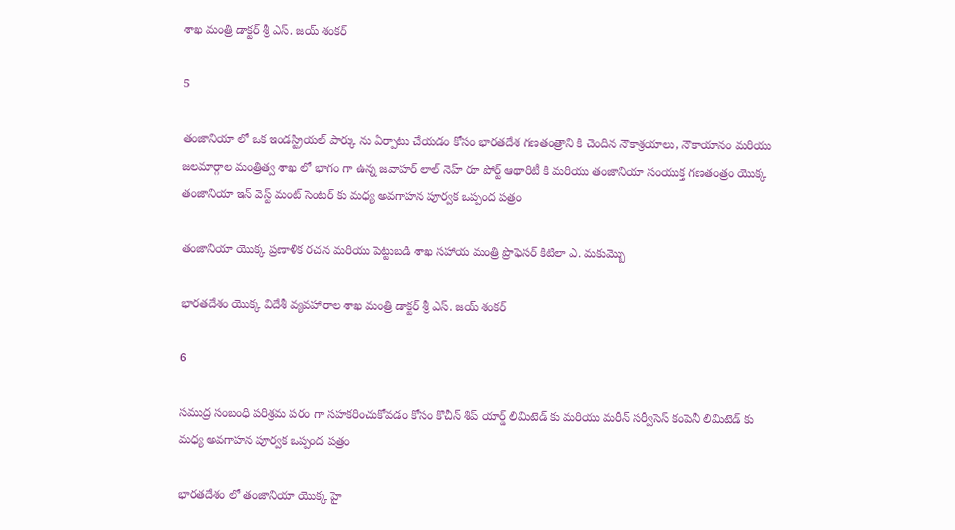శాఖ మంత్రి డాక్టర్ శ్రీ ఎస్. జయ్ శంకర్

5

తంజానియా లో ఒక ఇండస్ట్రియల్ పార్కు ను ఏర్పాటు చేయడం కోసం భారతదేశ గణతంత్రాని కి చెందిన నౌకాశ్రయాలు, నౌకాయానం మరియు జలమార్గాల మంత్రిత్వ శాఖ లో భాగం గా ఉన్న జవాహర్ లాల్ నెహ్ రూ పోర్ట్ ఆథారిటీ కి మరియు తంజానియా సంయుక్త గణతంత్రం యొక్క తంజానియా ఇన్ వెస్ట్ మంట్ సెంటర్ కు మధ్య అవగాహన పూర్వక ఒప్పంద పత్రం

తంజానియా యొక్క ప్రణాళిక రచన మరియు పెట్టుబడి శాఖ సహాయ మంత్రి ప్రొఫెసర్ కిటిలా ఎ. మకుమ్బొ

భారతదేశం యొక్క విదేశీ వ్యవహారాల శాఖ మంత్రి డాక్టర్ శ్రీ ఎస్. జయ్ శంకర్

6

సముద్ర సంబంధి పరిశ్రమ పరం గా సహకరించుకోవడం కోసం కొచీన్ శిప్ యార్డ్ లిమిటెడ్ కు మరియు మరీన్ సర్వీసెస్ కంపెనీ లిమిటెడ్ కు మధ్య అవగాహన పూర్వక ఒప్పంద పత్రం

భారతదేశం లో తంజానియా యొక్క హై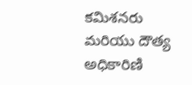కమిశనరు మరియు దౌత్య అధికారిణి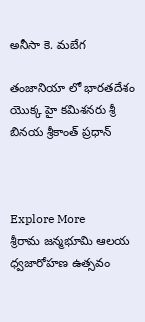అనీసా కె. మబేగ

తంజానియా లో భారతదేశం యొక్క హై కమిశనరు శ్రీ బినయ శ్రీకాంత్ ప్రధాన్



Explore More
శ్రీరామ జన్మభూమి ఆలయ ధ్వజారోహణ ఉత్సవం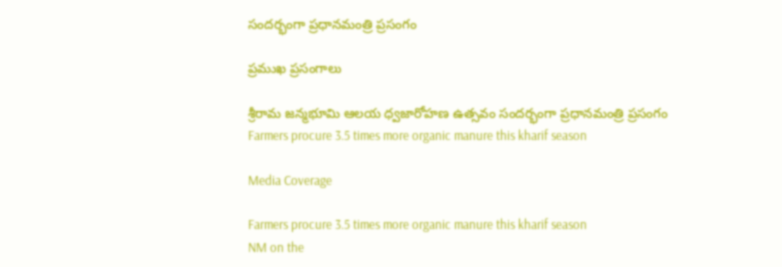సందర్భంగా ప్రధానమంత్రి ప్రసంగం

ప్రముఖ ప్రసంగాలు

శ్రీరామ జన్మభూమి ఆలయ ధ్వజారోహణ ఉత్సవం సందర్భంగా ప్రధానమంత్రి ప్రసంగం
Farmers procure 3.5 times more organic manure this kharif season

Media Coverage

Farmers procure 3.5 times more organic manure this kharif season
NM on the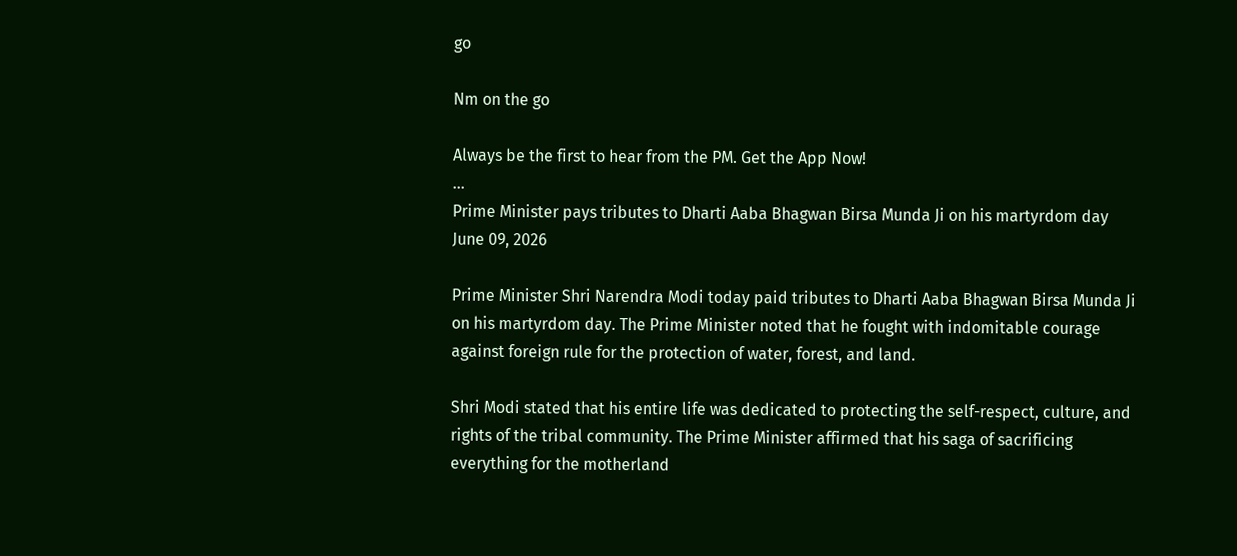go

Nm on the go

Always be the first to hear from the PM. Get the App Now!
...
Prime Minister pays tributes to Dharti Aaba Bhagwan Birsa Munda Ji on his martyrdom day
June 09, 2026

Prime Minister Shri Narendra Modi today paid tributes to Dharti Aaba Bhagwan Birsa Munda Ji on his martyrdom day. The Prime Minister noted that he fought with indomitable courage against foreign rule for the protection of water, forest, and land.

Shri Modi stated that his entire life was dedicated to protecting the self-respect, culture, and rights of the tribal community. The Prime Minister affirmed that his saga of sacrificing everything for the motherland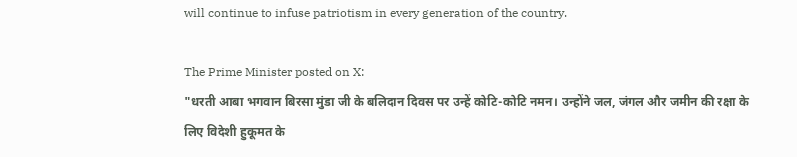will continue to infuse patriotism in every generation of the country.

The Prime Minister posted on X:
"धरती आबा भगवान बिरसा मुंडा जी के बलिदान दिवस पर उन्हें कोटि-कोटि नमन। उन्होंने जल, जंगल और जमीन की रक्षा के लिए विदेशी हुकूमत के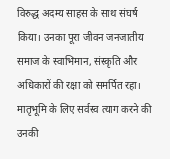विरुद्ध अदम्य साहस के साथ संघर्ष किया। उनका पूरा जीवन जनजातीय समाज के स्वाभिमान, संस्कृति और अधिकारों की रक्षा को समर्पित रहा। मातृभूमि के लिए सर्वस्व त्याग करने की उनकी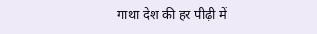गाथा देश की हर पीढ़ी में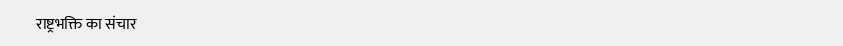राष्ट्रभक्ति का संचार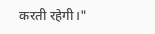करती रहेगी।"